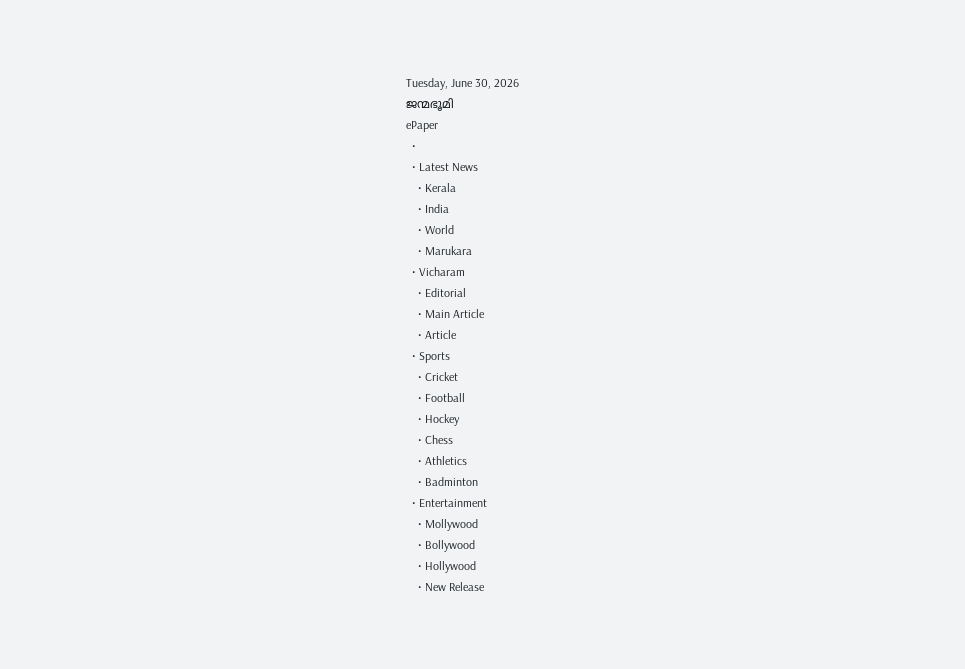Tuesday, June 30, 2026
ജന്മഭൂമി
ePaper
  •
  • Latest News
    • Kerala
    • India
    • World
    • Marukara
  • Vicharam
    • Editorial
    • Main Article
    • Article
  • Sports
    • Cricket
    • Football
    • Hockey
    • Chess
    • Athletics
    • Badminton
  • Entertainment
    • Mollywood
    • Bollywood
    • Hollywood
    • New Release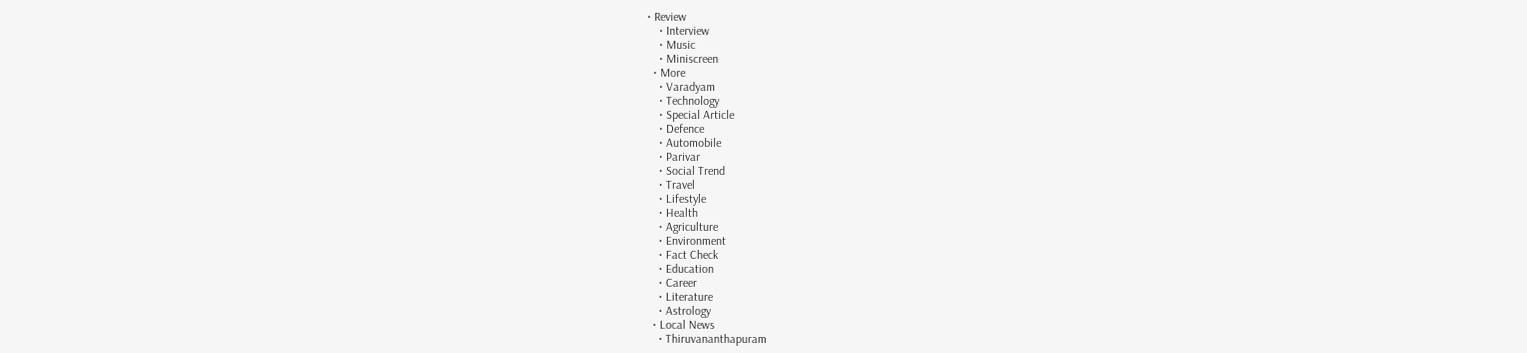• Review
    • Interview
    • Music
    • Miniscreen
  • More
    • Varadyam
    • Technology
    • Special Article
    • Defence
    • Automobile
    • Parivar
    • Social Trend
    • Travel
    • Lifestyle
    • Health
    • Agriculture
    • Environment
    • Fact Check
    • Education
    • Career
    • Literature
    • Astrology
  • Local News
    • Thiruvananthapuram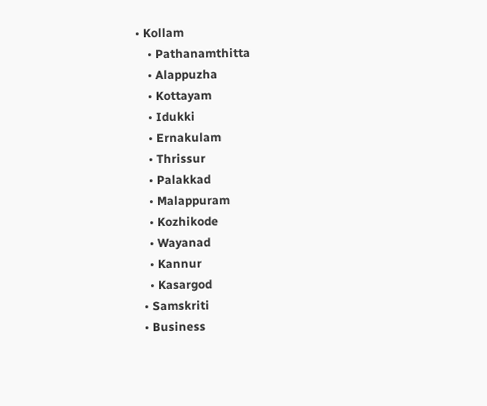• Kollam
    • Pathanamthitta
    • Alappuzha
    • Kottayam
    • Idukki
    • Ernakulam
    • Thrissur
    • Palakkad
    • Malappuram
    • Kozhikode
    • Wayanad
    • Kannur
    • Kasargod
  • Samskriti
  • Business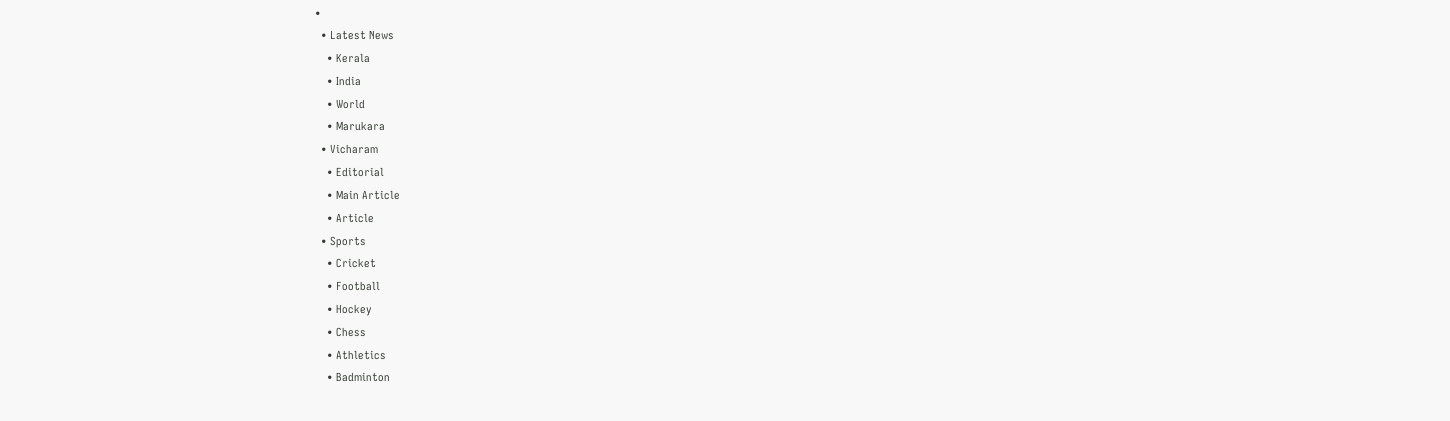•
  • Latest News
    • Kerala
    • India
    • World
    • Marukara
  • Vicharam
    • Editorial
    • Main Article
    • Article
  • Sports
    • Cricket
    • Football
    • Hockey
    • Chess
    • Athletics
    • Badminton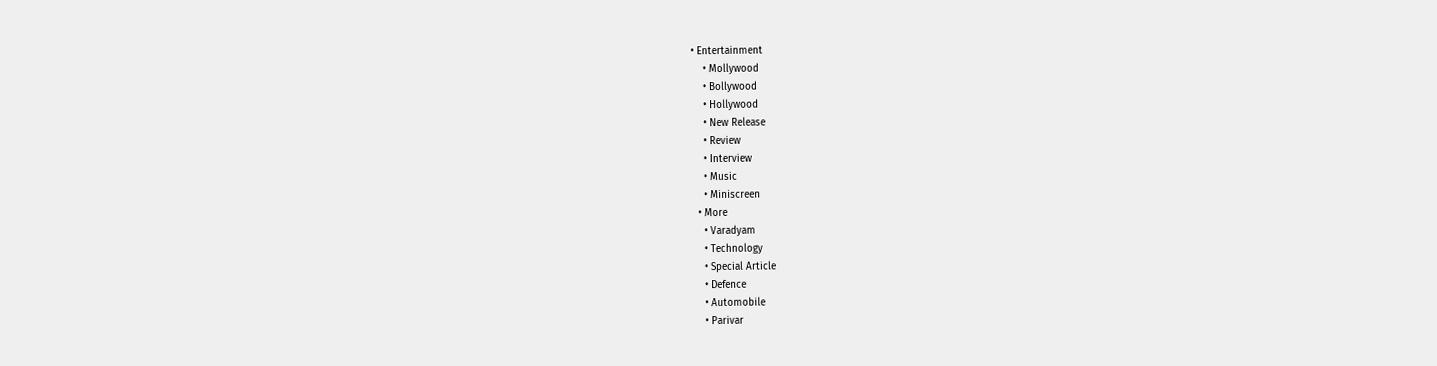• Entertainment
    • Mollywood
    • Bollywood
    • Hollywood
    • New Release
    • Review
    • Interview
    • Music
    • Miniscreen
  • More
    • Varadyam
    • Technology
    • Special Article
    • Defence
    • Automobile
    • Parivar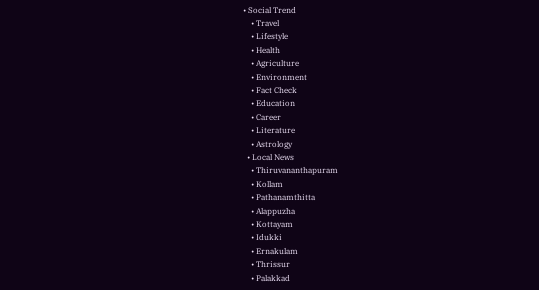• Social Trend
    • Travel
    • Lifestyle
    • Health
    • Agriculture
    • Environment
    • Fact Check
    • Education
    • Career
    • Literature
    • Astrology
  • Local News
    • Thiruvananthapuram
    • Kollam
    • Pathanamthitta
    • Alappuzha
    • Kottayam
    • Idukki
    • Ernakulam
    • Thrissur
    • Palakkad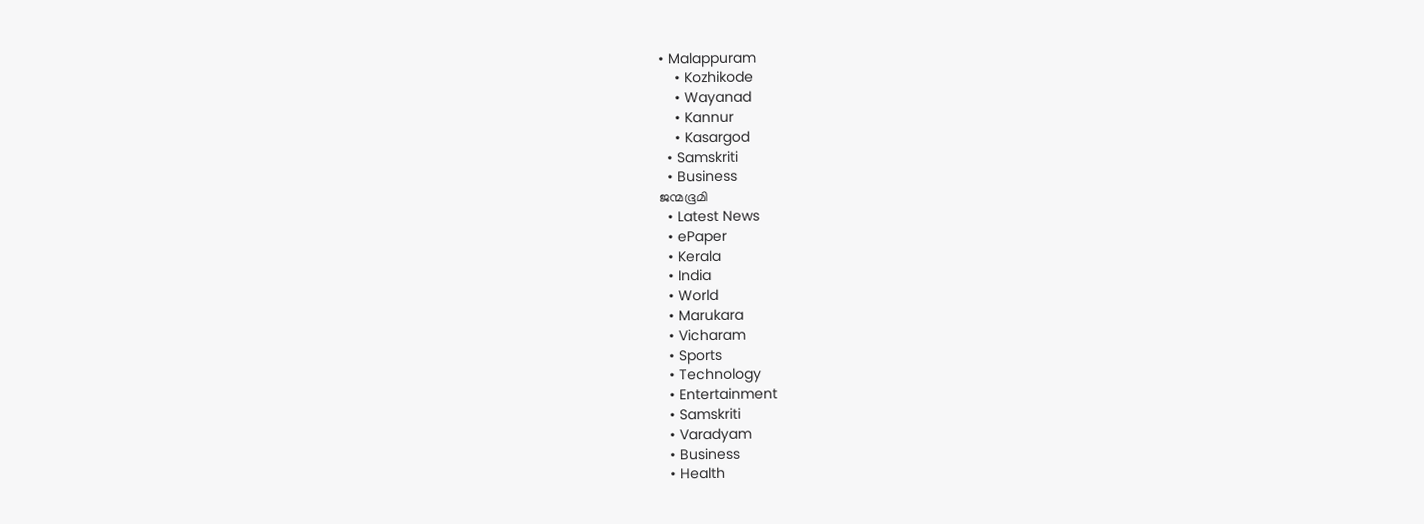• Malappuram
    • Kozhikode
    • Wayanad
    • Kannur
    • Kasargod
  • Samskriti
  • Business
ജന്മഭൂമി
  • Latest News
  • ePaper
  • Kerala
  • India
  • World
  • Marukara
  • Vicharam
  • Sports
  • Technology
  • Entertainment
  • Samskriti
  • Varadyam
  • Business
  • Health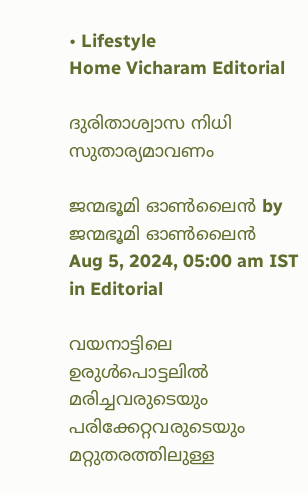• Lifestyle
Home Vicharam Editorial

ദുരിതാശ്വാസ നിധി സുതാര്യമാവണം

ജന്മഭൂമി ഓണ്‍ലൈന്‍ by ജന്മഭൂമി ഓണ്‍ലൈന്‍
Aug 5, 2024, 05:00 am IST
in Editorial

വയനാട്ടിലെ ഉരുള്‍പൊട്ടലില്‍ മരിച്ചവരുടെയും പരിക്കേറ്റവരുടെയും മറ്റുതരത്തിലുള്ള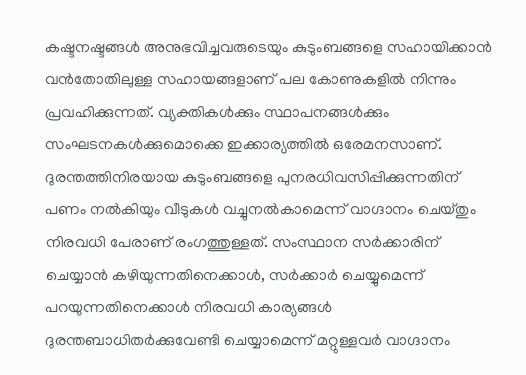കഷ്ടനഷ്ടങ്ങള്‍ അനുഭവിച്ചവരുടെയും കുടുംബങ്ങളെ സഹായിക്കാന്‍ വന്‍തോതിലുള്ള സഹായങ്ങളാണ് പല കോണുകളില്‍ നിന്നും പ്രവഹിക്കുന്നത്. വ്യക്തികള്‍ക്കും സ്ഥാപനങ്ങള്‍ക്കും സംഘടനകള്‍ക്കുമൊക്കെ ഇക്കാര്യത്തില്‍ ഒരേമനസാണ്. ദുരന്തത്തിനിരയായ കുടുംബങ്ങളെ പുനരധിവസിപ്പിക്കുന്നതിന് പണം നല്‍കിയും വീടുകള്‍ വച്ചുനല്‍കാമെന്ന് വാഗ്ദാനം ചെയ്തും നിരവധി പേരാണ് രംഗത്തുള്ളത്. സംസ്ഥാന സര്‍ക്കാരിന് ചെയ്യാന്‍ കഴിയുന്നതിനെക്കാള്‍, സര്‍ക്കാര്‍ ചെയ്യുമെന്ന് പറയുന്നതിനെക്കാള്‍ നിരവധി കാര്യങ്ങള്‍ ദുരന്തബാധിതര്‍ക്കുവേണ്ടി ചെയ്യാമെന്ന് മറ്റുള്ളവര്‍ വാഗ്ദാനം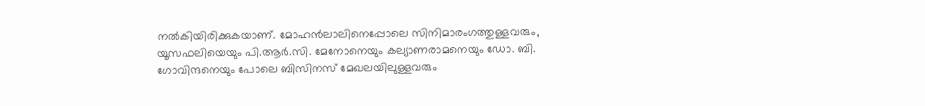നല്‍കിയിരിക്കുകയാണ്. മോഹന്‍ലാലിനെപ്പോലെ സിനിമാരംഗത്തുള്ളവരും, യൂസഫലിയെയും പി.ആര്‍.സി. മേനോനെയും കല്യാണരാമനെയും ഡോ. ബി. ഗോവിന്ദനെയും പോലെ ബിസിനസ് മേഖലയിലുള്ളവരും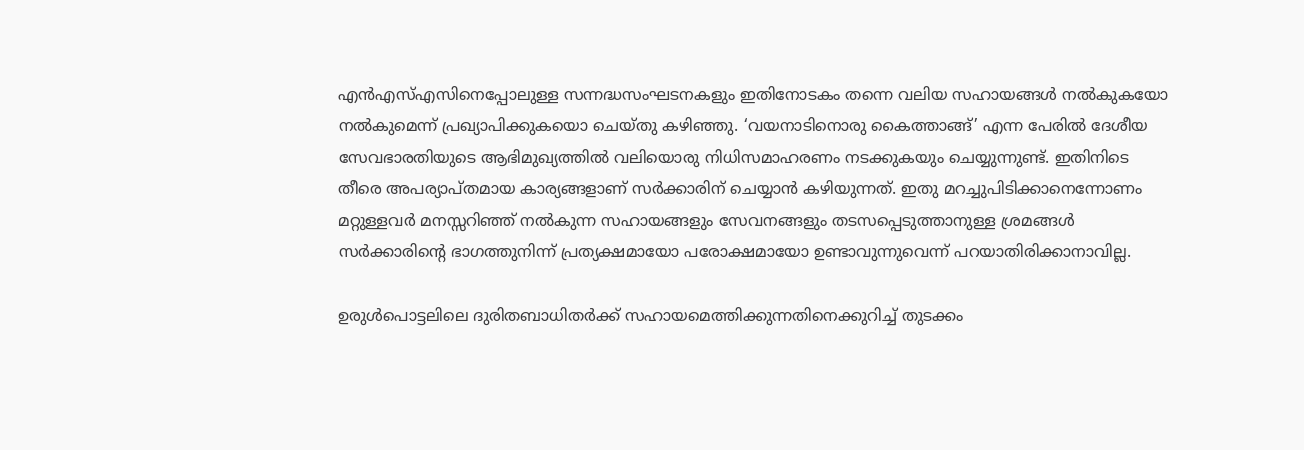എന്‍എസ്എസിനെപ്പോലുള്ള സന്നദ്ധസംഘടനകളും ഇതിനോടകം തന്നെ വലിയ സഹായങ്ങള്‍ നല്‍കുകയോ നല്‍കുമെന്ന് പ്രഖ്യാപിക്കുകയൊ ചെയ്തു കഴിഞ്ഞു. ‘വയനാടിനൊരു കൈത്താങ്ങ്’ എന്ന പേരില്‍ ദേശീയ സേവഭാരതിയുടെ ആഭിമുഖ്യത്തില്‍ വലിയൊരു നിധിസമാഹരണം നടക്കുകയും ചെയ്യുന്നുണ്ട്. ഇതിനിടെ തീരെ അപര്യാപ്തമായ കാര്യങ്ങളാണ് സര്‍ക്കാരിന് ചെയ്യാന്‍ കഴിയുന്നത്. ഇതു മറച്ചുപിടിക്കാനെന്നോണം മറ്റുള്ളവര്‍ മനസ്സറിഞ്ഞ് നല്‍കുന്ന സഹായങ്ങളും സേവനങ്ങളും തടസപ്പെടുത്താനുള്ള ശ്രമങ്ങള്‍ സര്‍ക്കാരിന്റെ ഭാഗത്തുനിന്ന് പ്രത്യക്ഷമായോ പരോക്ഷമായോ ഉണ്ടാവുന്നുവെന്ന് പറയാതിരിക്കാനാവില്ല.

ഉരുള്‍പൊട്ടലിലെ ദുരിതബാധിതര്‍ക്ക് സഹായമെത്തിക്കുന്നതിനെക്കുറിച്ച് തുടക്കം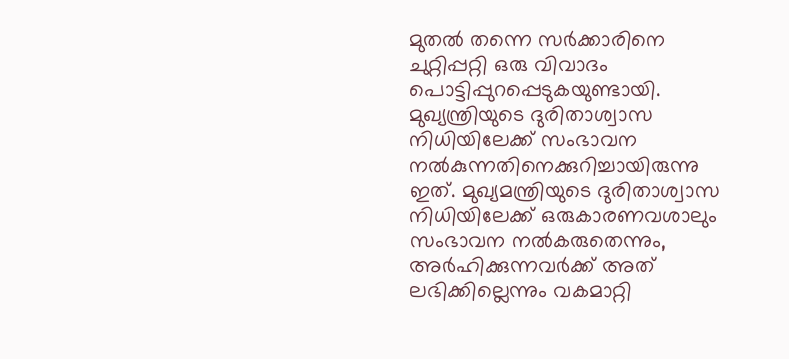മുതല്‍ തന്നെ സര്‍ക്കാരിനെ ചുറ്റിപ്പറ്റി ഒരു വിവാദം പൊട്ടിപ്പുറപ്പെടുകയുണ്ടായി. മുഖ്യന്ത്രിയുടെ ദുരിതാശ്വാസ നിധിയിലേക്ക് സംഭാവന നല്‍കുന്നതിനെക്കുറിച്ചായിരുന്നു ഇത്. മുഖ്യമന്ത്രിയുടെ ദുരിതാശ്വാസ നിധിയിലേക്ക് ഒരുകാരണവശാലും സംഭാവന നല്‍കരുതെന്നും, അര്‍ഹിക്കുന്നവര്‍ക്ക് അത് ലഭിക്കില്ലെന്നും വകമാറ്റി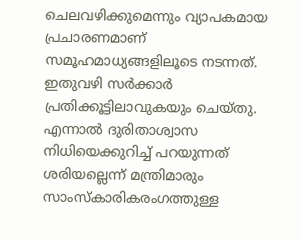ചെലവഴിക്കുമെന്നും വ്യാപകമായ പ്രചാരണമാണ് സമൂഹമാധ്യങ്ങളിലൂടെ നടന്നത്. ഇതുവഴി സര്‍ക്കാര്‍ പ്രതിക്കൂട്ടിലാവുകയും ചെയ്തു. എന്നാല്‍ ദുരിതാശ്വാസ നിധിയെക്കുറിച്ച് പറയുന്നത് ശരിയല്ലെന്ന് മന്ത്രിമാരും സാംസ്‌കാരികരംഗത്തുള്ള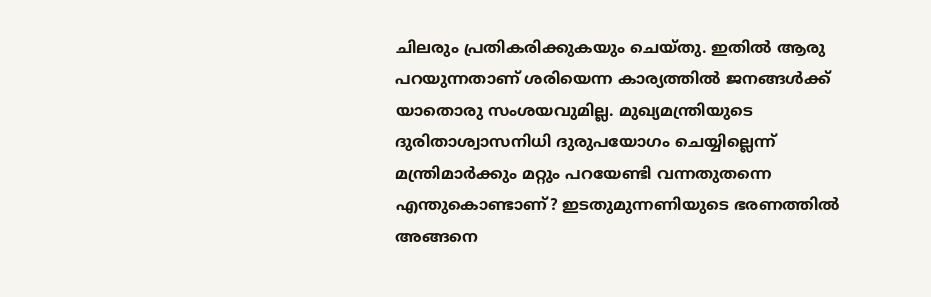ചിലരും പ്രതികരിക്കുകയും ചെയ്തു. ഇതില്‍ ആരു പറയുന്നതാണ് ശരിയെന്ന കാര്യത്തില്‍ ജനങ്ങള്‍ക്ക് യാതൊരു സംശയവുമില്ല. മുഖ്യമന്ത്രിയുടെ ദുരിതാശ്വാസനിധി ദുരുപയോഗം ചെയ്യില്ലെന്ന് മന്ത്രിമാര്‍ക്കും മറ്റും പറയേണ്ടി വന്നതുതന്നെ എന്തുകൊണ്ടാണ്? ഇടതുമുന്നണിയുടെ ഭരണത്തില്‍ അങ്ങനെ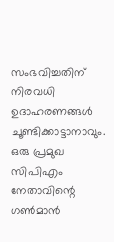സംഭവിച്ചതിന് നിരവധി ഉദാഹരണങ്ങള്‍ ചൂണ്ടിക്കാട്ടാനാവും. ഒരു പ്രമുഖ സിപിഎം നേതാവിന്റെ ഗണ്‍മാന്‍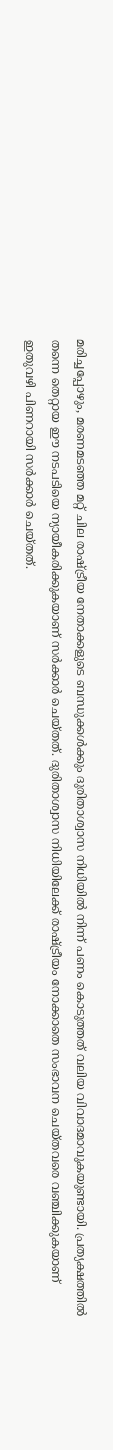മരിച്ചപ്പോഴും, മരണമടഞ്ഞ മറ്റ് ചില രാഷ്‌ട്രീയ നേതാക്കളുടെ ബന്ധുക്കള്‍ക്കും ദുരിതാശ്വാസ നിധിയില്‍ നിന്ന് പണം കൊടുത്തത് വലിയ വിവാദമാവുകയുണ്ടായി. പ്രത്യക്ഷത്തില്‍ തന്നെ തെറ്റായ ഈ നടപടിയെ ന്യായീകരിക്കുകയാണ് സര്‍ക്കാര്‍ ചെയ്തത്. ദുരിതാശ്വാസ നിധിയിലേക്ക് രാഷ്‌ട്രീയം നോക്കാതെ സംഭാവന ചെയ്തവരെ വഞ്ചിക്കുകയാണ് ഇതുവഴി പിണറായി സര്‍ക്കാര്‍ ചെയ്തത്.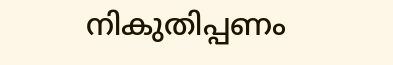നികുതിപ്പണം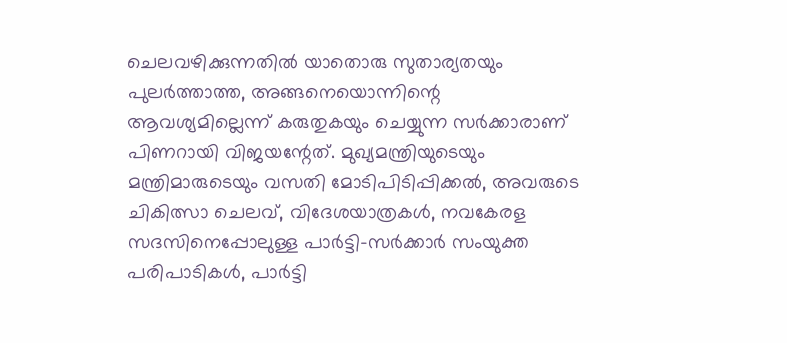ചെലവഴിക്കുന്നതില്‍ യാതൊരു സുതാര്യതയും പുലര്‍ത്താത്ത, അങ്ങനെയൊന്നിന്റെ ആവശ്യമില്ലെന്ന് കരുതുകയും ചെയ്യുന്ന സര്‍ക്കാരാണ് പിണറായി വിജയന്റേത്. മുഖ്യമന്ത്രിയുടെയും മന്ത്രിമാരുടെയും വസതി മോടിപിടിപ്പിക്കല്‍, അവരുടെ ചികിത്സാ ചെലവ്, വിദേശയാത്രകള്‍, നവകേരള സദസിനെപ്പോലുള്ള പാര്‍ട്ടി-സര്‍ക്കാര്‍ സംയുക്ത പരിപാടികള്‍, പാര്‍ട്ടി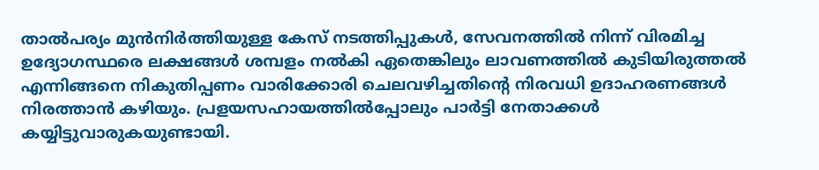താല്‍പര്യം മുന്‍നിര്‍ത്തിയുള്ള കേസ് നടത്തിപ്പുകള്‍, സേവനത്തില്‍ നിന്ന് വിരമിച്ച ഉദ്യോഗസ്ഥരെ ലക്ഷങ്ങള്‍ ശമ്പളം നല്‍കി ഏതെങ്കിലും ലാവണത്തില്‍ കുടിയിരുത്തല്‍ എന്നിങ്ങനെ നികുതിപ്പണം വാരിക്കോരി ചെലവഴിച്ചതിന്റെ നിരവധി ഉദാഹരണങ്ങള്‍ നിരത്താന്‍ കഴിയും. പ്രളയസഹായത്തില്‍പ്പോലും പാര്‍ട്ടി നേതാക്കള്‍ കയ്യിട്ടുവാരുകയുണ്ടായി.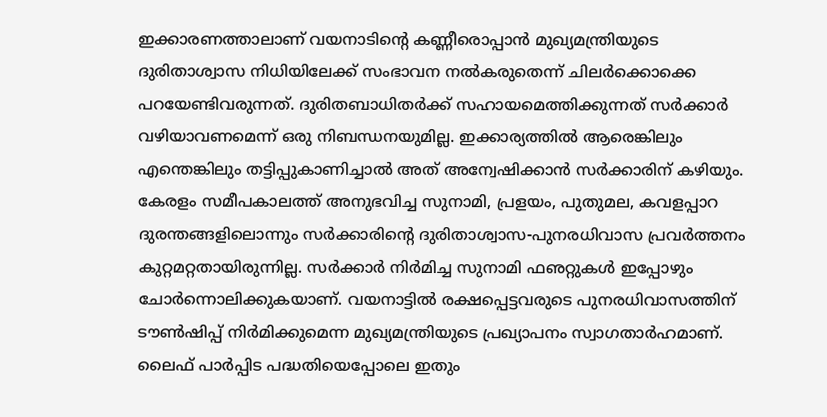ഇക്കാരണത്താലാണ് വയനാടിന്റെ കണ്ണീരൊപ്പാന്‍ മുഖ്യമന്ത്രിയുടെ ദുരിതാശ്വാസ നിധിയിലേക്ക് സംഭാവന നല്‍കരുതെന്ന് ചിലര്‍ക്കൊക്കെ പറയേണ്ടിവരുന്നത്. ദുരിതബാധിതര്‍ക്ക് സഹായമെത്തിക്കുന്നത് സര്‍ക്കാര്‍ വഴിയാവണമെന്ന് ഒരു നിബന്ധനയുമില്ല. ഇക്കാര്യത്തില്‍ ആരെങ്കിലും എന്തെങ്കിലും തട്ടിപ്പുകാണിച്ചാല്‍ അത് അന്വേഷിക്കാന്‍ സര്‍ക്കാരിന് കഴിയും. കേരളം സമീപകാലത്ത് അനുഭവിച്ച സുനാമി, പ്രളയം, പുതുമല, കവളപ്പാറ ദുരന്തങ്ങളിലൊന്നും സര്‍ക്കാരിന്റെ ദുരിതാശ്വാസ-പുനരധിവാസ പ്രവര്‍ത്തനം കുറ്റമറ്റതായിരുന്നില്ല. സര്‍ക്കാര്‍ നിര്‍മിച്ച സുനാമി ഫഌറ്റുകള്‍ ഇപ്പോഴും ചോര്‍ന്നൊലിക്കുകയാണ്. വയനാട്ടില്‍ രക്ഷപ്പെട്ടവരുടെ പുനരധിവാസത്തിന് ടൗണ്‍ഷിപ്പ് നിര്‍മിക്കുമെന്ന മുഖ്യമന്ത്രിയുടെ പ്രഖ്യാപനം സ്വാഗതാര്‍ഹമാണ്. ലൈഫ് പാര്‍പ്പിട പദ്ധതിയെപ്പോലെ ഇതും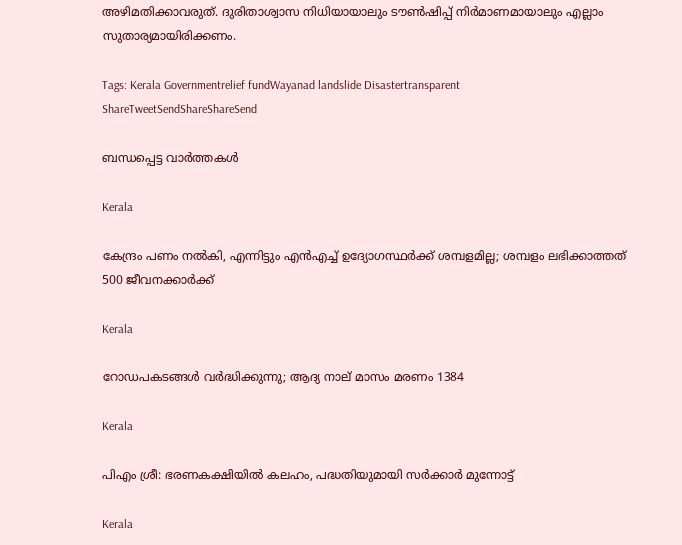അഴിമതിക്കാവരുത്. ദുരിതാശ്വാസ നിധിയായാലും ടൗണ്‍ഷിപ്പ് നിര്‍മാണമായാലും എല്ലാം സുതാര്യമായിരിക്കണം.

Tags: Kerala Governmentrelief fundWayanad landslide Disastertransparent
ShareTweetSendShareShareSend

ബന്ധപ്പെട്ട വാര്‍ത്തകള്‍

Kerala

കേന്ദ്രം പണം നല്‍കി, എന്നിട്ടും എന്‍എച്ച് ഉദ്യോഗസ്ഥര്‍ക്ക് ശമ്പളമില്ല; ശമ്പളം ലഭിക്കാത്തത് 500 ജീവനക്കാര്‍ക്ക്

Kerala

റോഡപകടങ്ങള്‍ വര്‍ദ്ധിക്കുന്നു; ആദ്യ നാല് മാസം മരണം 1384

Kerala

പിഎം ശ്രീ: ഭരണകക്ഷിയില്‍ കലഹം, പദ്ധതിയുമായി സര്‍ക്കാര്‍ മുന്നോട്ട്

Kerala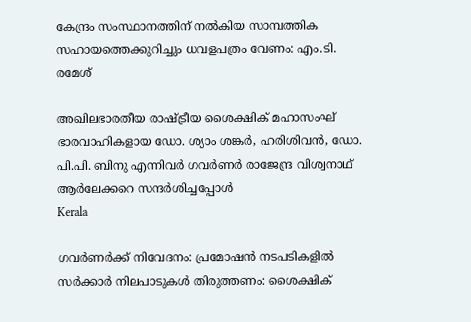കേന്ദ്രം സംസ്ഥാനത്തിന് നല്‍കിയ സാമ്പത്തിക സഹായത്തെക്കുറിച്ചും ധവളപത്രം വേണം: എം.ടി. രമേശ്

അഖിലഭാരതീയ രാഷ്ട്രീയ ശൈക്ഷിക് മഹാസംഘ് ഭാരവാഹികളായ ഡോ. ശ്യാം ശങ്കര്‍, ഹരിശിവന്‍, ഡോ. പി.പി. ബിനു എന്നിവര്‍ ഗവര്‍ണര്‍ രാജേന്ദ്ര വിശ്വനാഥ് ആര്‍ലേക്കറെ സന്ദര്‍ശിച്ചപ്പോള്‍
Kerala

ഗവര്‍ണര്‍ക്ക് നിവേദനം: പ്രമോഷന്‍ നടപടികളില്‍ സര്‍ക്കാര്‍ നിലപാടുകള്‍ തിരുത്തണം: ശൈക്ഷിക്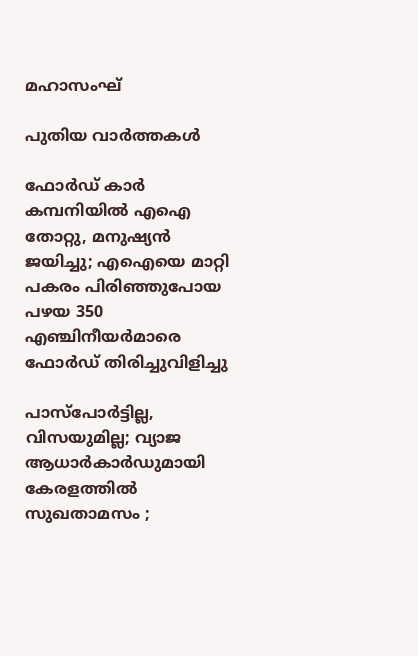മഹാസംഘ്

പുതിയ വാര്‍ത്തകള്‍

ഫോര്‍ഡ് കാര്‍ കമ്പനിയില്‍ എഐ തോറ്റു, മനുഷ്യന്‍ ജയിച്ചു; എഐയെ മാറ്റി പകരം പിരിഞ്ഞുപോയ പഴയ 350 എഞ്ചിനീയര്‍മാരെ ഫോര്‍ഡ് തിരിച്ചുവിളിച്ചു

പാസ്‌പോർട്ടില്ല, വിസയുമില്ല; വ്യാജ ആധാർകാർഡുമായി കേരളത്തിൽ സുഖതാമസം ;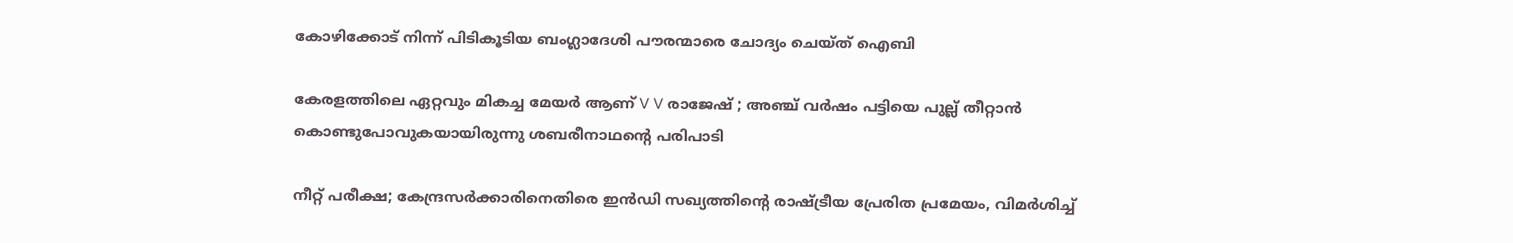കോഴിക്കോട് നിന്ന് പിടികൂടിയ ബംഗ്ലാദേശി പൗരന്മാരെ ചോദ്യം ചെയ്ത് ഐബി

കേരളത്തിലെ ഏറ്റവും മികച്ച മേയർ ആണ് V V രാജേഷ് ; അഞ്ച് വർഷം പട്ടിയെ പുല്ല് തീറ്റാൻ കൊണ്ടുപോവുകയായിരുന്നു ശബരീനാഥന്റെ പരിപാടി

നീറ്റ് പരീക്ഷ; കേന്ദ്രസർക്കാരിനെതിരെ ഇൻഡി സഖ്യത്തിന്റെ രാഷ്‌ട്രീയ പ്രേരിത പ്രമേയം, വിമർശിച്ച്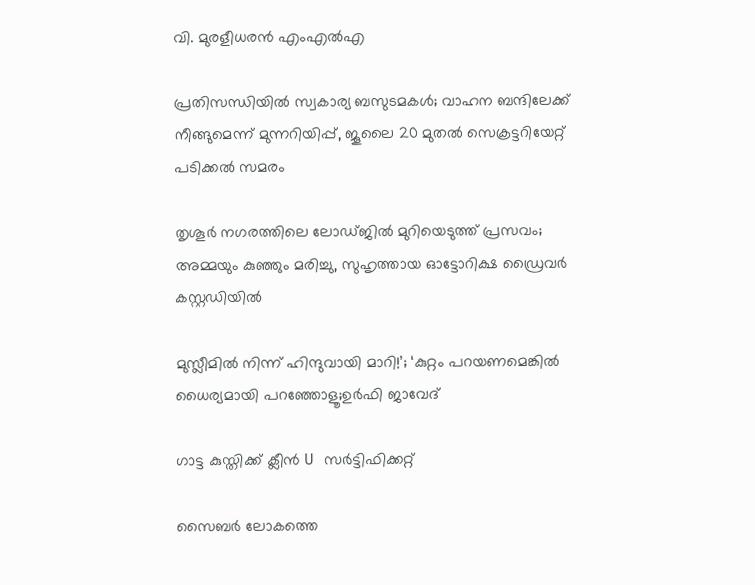വി. മുരളീധരൻ എംഎൽഎ

പ്രതിസന്ധിയിൽ സ്വകാര്യ ബസുടമകൾ; വാഹന ബന്ദിലേക്ക് നീങ്ങുമെന്ന് മുന്നറിയിപ്പ്, ജൂലൈ 20 മുതൽ സെക്രട്ടറിയേറ്റ് പടിക്കൽ സമരം

തൃശൂർ നഗരത്തിലെ ലോഡ്ജിൽ മുറിയെടുത്ത് പ്രസവം; അമ്മയും കുഞ്ഞും മരിച്ചു, സുഹൃത്തായ ഓട്ടോറിക്ഷ ഡ്രൈവർ കസ്റ്റഡിയിൽ

മുസ്ലീമിൽ നിന്ന് ഹിന്ദുവായി മാറി!’; ‘കുറ്റം പറയണമെങ്കിൽ ധൈര്യമായി പറഞ്ഞോളൂ;ഉർഫി ജാവേദ്

ഗാട്ട കുസ്തിക്ക് ക്ലീൻ U സർട്ടിഫിക്കറ്റ്

സൈബർ ലോകത്തെ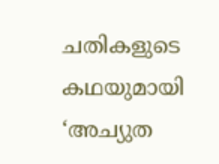ചതികളുടെ കഥയുമായി ‘അച്യുത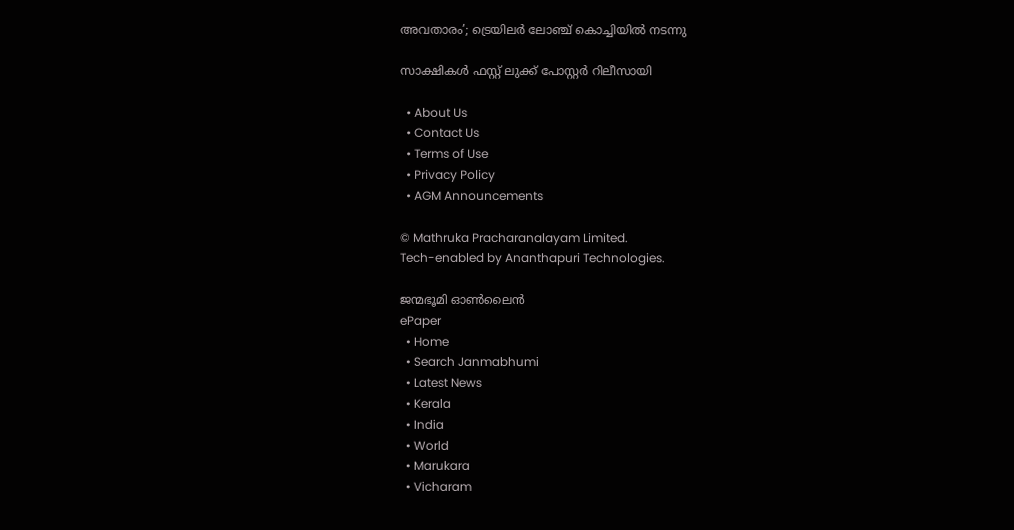അവതാരം’; ട്രെയിലർ ലോഞ്ച് കൊച്ചിയിൽ നടന്നു

സാക്ഷികൾ ഫസ്റ്റ് ലുക്ക് പോസ്റ്റർ റിലീസായി

  • About Us
  • Contact Us
  • Terms of Use
  • Privacy Policy
  • AGM Announcements

© Mathruka Pracharanalayam Limited.
Tech-enabled by Ananthapuri Technologies.

ജന്മഭൂമി ഓണ്‍ലൈന്‍
ePaper
  • Home
  • Search Janmabhumi
  • Latest News
  • Kerala
  • India
  • World
  • Marukara
  • Vicharam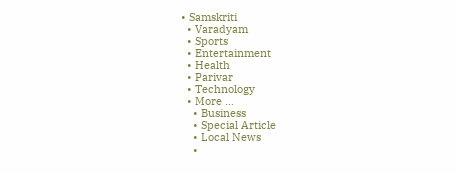• Samskriti
  • Varadyam
  • Sports
  • Entertainment
  • Health
  • Parivar
  • Technology
  • More …
    • Business
    • Special Article
    • Local News
    •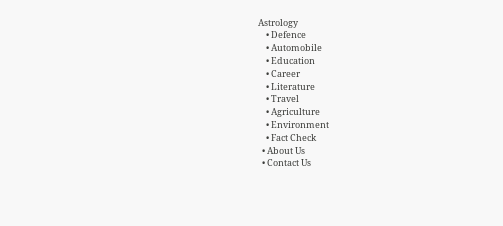Astrology
    • Defence
    • Automobile
    • Education
    • Career
    • Literature
    • Travel
    • Agriculture
    • Environment
    • Fact Check
  • About Us
  • Contact Us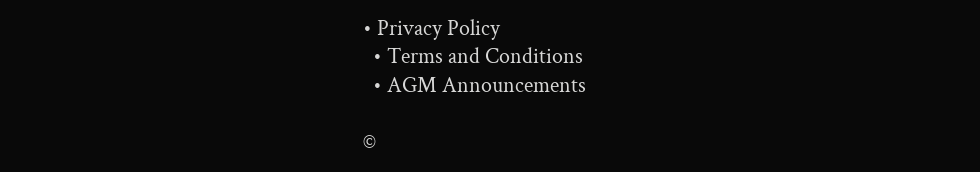• Privacy Policy
  • Terms and Conditions
  • AGM Announcements

©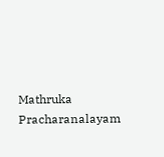Mathruka Pracharanalayam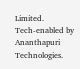Limited.
Tech-enabled by Ananthapuri Technologies.